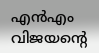എൻഎം വിജയൻ്റെ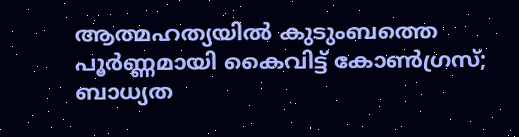ആത്മഹത്യയിൽ കുടുംബത്തെ പൂർണ്ണമായി കൈവിട്ട് കോൺഗ്രസ്; ബാധ്യത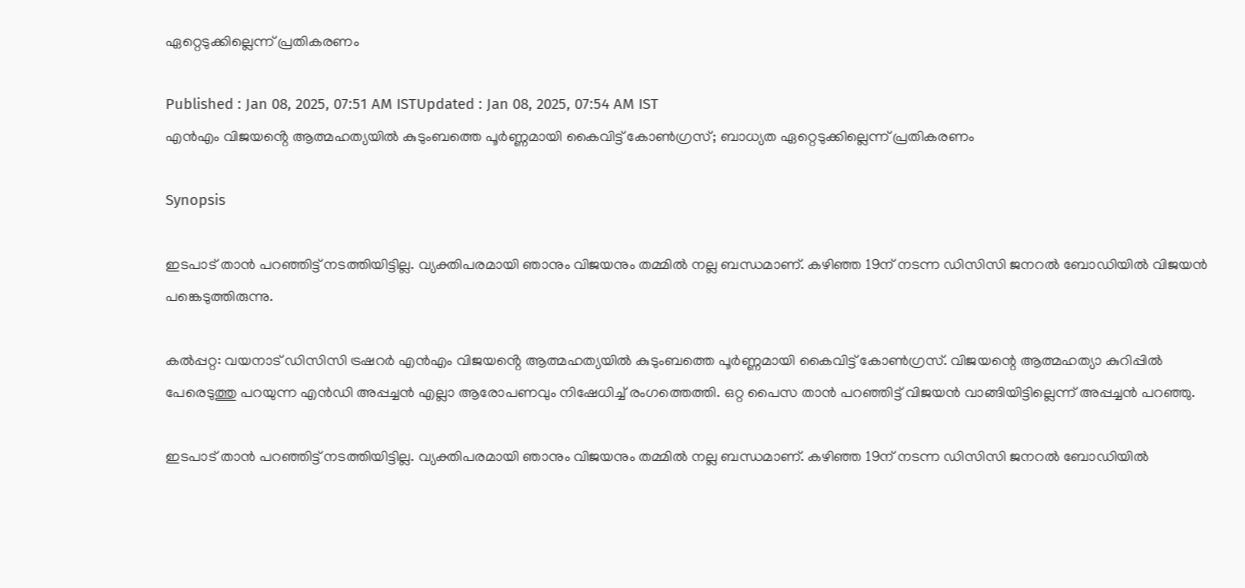ഏറ്റെടുക്കില്ലെന്ന് പ്രതികരണം

Published : Jan 08, 2025, 07:51 AM ISTUpdated : Jan 08, 2025, 07:54 AM IST
എൻഎം വിജയൻ്റെ ആത്മഹത്യയിൽ കുടുംബത്തെ പൂർണ്ണമായി കൈവിട്ട് കോൺഗ്രസ്; ബാധ്യത ഏറ്റെടുക്കില്ലെന്ന് പ്രതികരണം

Synopsis

ഇടപാട് ‍താൻ പറഞ്ഞിട്ട് നടത്തിയിട്ടില്ല. വ്യക്തിപരമായി ഞാനും വിജയനും തമ്മിൽ നല്ല ബന്ധമാണ്. കഴിഞ്ഞ 19ന് നടന്ന ഡിസിസി ജനറൽ ബോഡിയിൽ വിജയൻ പങ്കെടുത്തിരുന്നു.

കൽപ്പറ്റ: വയനാട് ഡിസിസി ട്രഷറർ എൻഎം വിജയൻ്റെ ആത്മഹത്യയിൽ കുടുംബത്തെ പൂർണ്ണമായി കൈവിട്ട് കോൺഗ്രസ്. വിജയന്റെ ആത്മഹത്യാ കുറിപ്പിൽ പേരെടുത്തു പറയുന്ന എൻഡി അപ്പച്ചൻ എല്ലാ ആരോപണവും നിഷേധിച്ച് രംഗത്തെത്തി. ഒറ്റ പൈസ താൻ പറഞ്ഞിട്ട് വിജയൻ വാങ്ങിയിട്ടില്ലെന്ന് അപ്പച്ചൻ പറഞ്ഞു.

ഇടപാട് ‍താൻ പറഞ്ഞിട്ട് നടത്തിയിട്ടില്ല. വ്യക്തിപരമായി ഞാനും വിജയനും തമ്മിൽ നല്ല ബന്ധമാണ്. കഴിഞ്ഞ 19ന് നടന്ന ഡിസിസി ജനറൽ ബോഡിയിൽ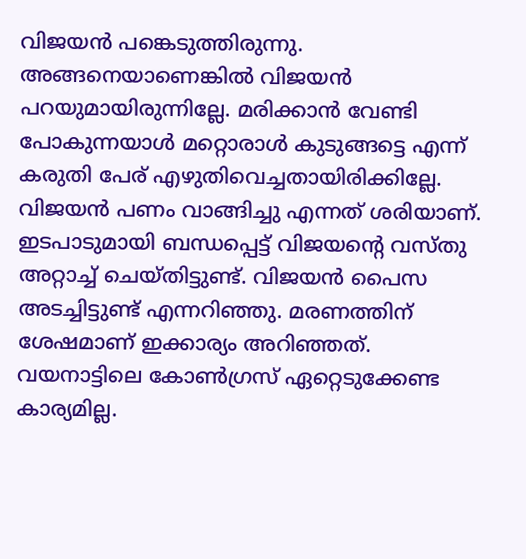വിജയൻ പങ്കെടുത്തിരുന്നു. അങ്ങനെയാണെങ്കിൽ വിജയൻ പറയുമായിരുന്നില്ലേ. മരിക്കാൻ വേണ്ടി പോകുന്നയാൾ മറ്റൊരാൾ കുടുങ്ങട്ടെ എന്ന് കരുതി പേര് എഴുതിവെച്ചതായിരിക്കില്ലേ. വിജയൻ പണം വാങ്ങിച്ചു എന്നത് ശരിയാണ്. ഇടപാടുമായി ബന്ധപ്പെട്ട് വിജയൻ്റെ വസ്തു അറ്റാച്ച് ചെയ്തിട്ടുണ്ട്. വിജയൻ പൈസ അടച്ചിട്ടുണ്ട് എന്നറിഞ്ഞു. മരണത്തിന് ശേഷമാണ് ഇക്കാര്യം അറിഞ്ഞത്. വയനാട്ടിലെ കോൺഗ്രസ് ഏറ്റെടുക്കേണ്ട കാര്യമില്ല.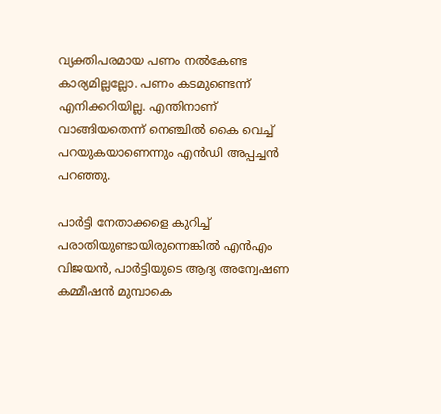വ്യക്തിപരമായ പണം നൽകേണ്ട കാര്യമില്ലല്ലോ. പണം കടമുണ്ടെന്ന് എനിക്കറിയില്ല. എന്തിനാണ് വാങ്ങിയതെന്ന് നെഞ്ചിൽ കൈ വെച്ച് പറയുകയാണെന്നും എൻഡി അപ്പച്ചൻ പറഞ്ഞു.

പാർട്ടി നേതാക്കളെ കുറിച്ച് പരാതിയുണ്ടായിരുന്നെങ്കിൽ എൻഎം വിജയൻ, പാർട്ടിയുടെ ആദ്യ അന്വേഷണ കമ്മീഷൻ മുമ്പാകെ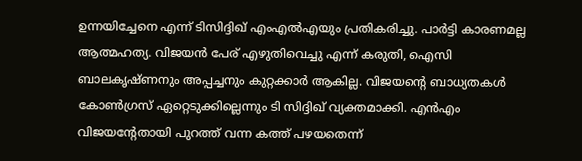ഉന്നയിച്ചേനെ എന്ന് ടിസിദ്ദിഖ് എംഎൽഎയും പ്രതികരിച്ചു. പാർട്ടി കാരണമല്ല ആത്മഹത്യ. വിജയൻ പേര് എഴുതിവെച്ചു എന്ന് കരുതി, ഐസി ബാലകൃഷ്ണനും അപ്പച്ചനും കുറ്റക്കാർ ആകില്ല. വിജയന്റെ ബാധ്യതകൾ കോൺഗ്രസ് ഏറ്റെടുക്കില്ലെന്നും ടി സിദ്ദിഖ് വ്യക്തമാക്കി. എൻഎം വിജയന്‍റേതായി പുറത്ത് വന്ന കത്ത് പഴയതെന്ന്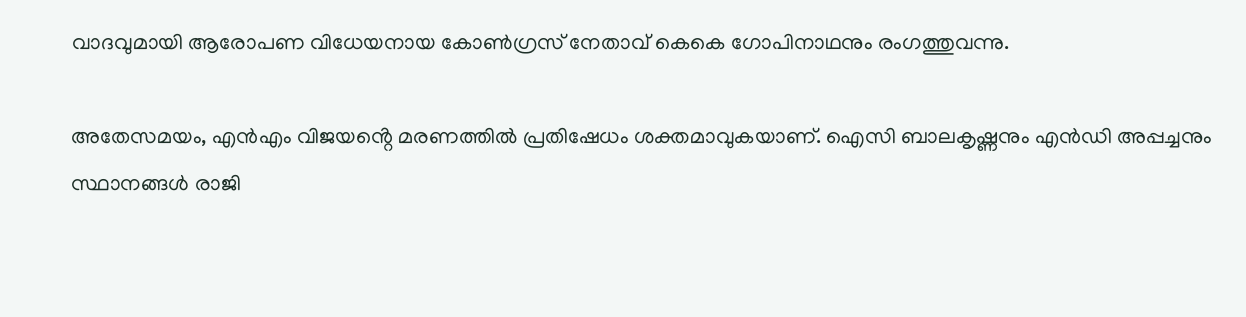വാദവുമായി ആരോപണ വിധേയനായ കോണ്‍ഗ്രസ് നേതാവ് കെകെ ഗോപിനാഥനും രംഗത്തുവന്നു.

അതേസമയം, എൻഎം വിജയൻ്റെ മരണത്തിൽ പ്രതിഷേധം ശക്തമാവുകയാണ്. ഐസി ബാലകൃഷ്ണനും എൻഡി അപ്പച്ചനും സ്ഥാനങ്ങൾ രാജി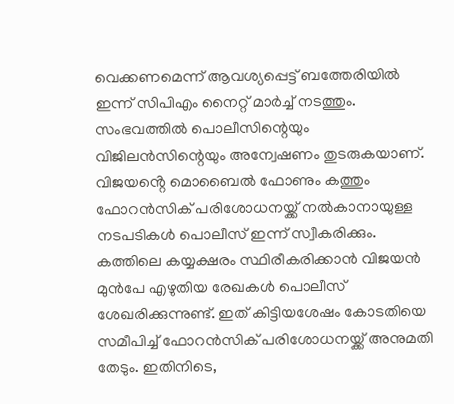വെക്കണമെന്ന് ആവശ്യപ്പെട്ട് ബത്തേരിയിൽ ഇന്ന് സിപിഎം നൈറ്റ് മാർച്ച് നടത്തും. സംഭവത്തിൽ പൊലീസിന്റെയും വിജിലൻസിന്റെയും അന്വേഷണം തുടരുകയാണ്. വിജയൻ്റെ മൊബൈൽ ഫോണും കത്തും ഫോറൻസിക് പരിശോധനയ്ക്ക് നൽകാനായുള്ള നടപടികൾ പൊലീസ് ഇന്ന് സ്വീകരിക്കും. കത്തിലെ കയ്യക്ഷരം സ്ഥിരീകരിക്കാൻ വിജയൻ മുൻപേ എഴുതിയ രേഖകൾ പൊലീസ് ശേഖരിക്കുന്നുണ്ട്. ഇത് കിട്ടിയശേഷം കോടതിയെ സമീപിച്ച് ഫോറൻസിക് പരിശോധനയ്ക്ക് അനുമതി തേടും. ഇതിനിടെ,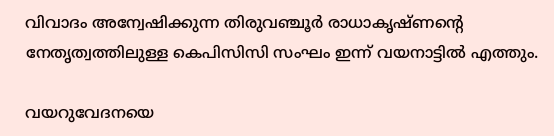വിവാദം അന്വേഷിക്കുന്ന തിരുവഞ്ചൂർ രാധാകൃഷ്ണൻ്റെ നേതൃത്വത്തിലുള്ള കെപിസിസി സംഘം ഇന്ന് വയനാട്ടിൽ എത്തും.

വയറുവേദനയെ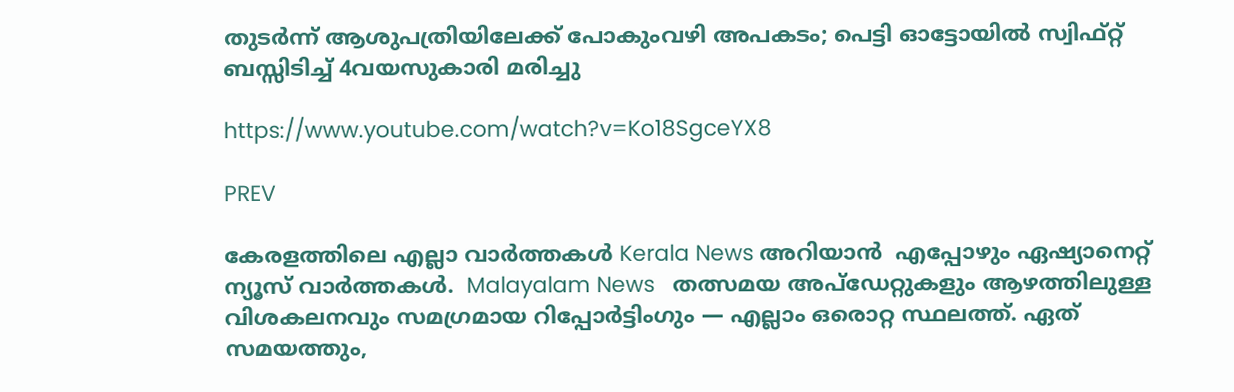തുടർന്ന് ആശുപത്രിയിലേക്ക് പോകുംവഴി അപകടം; പെട്ടി ഓട്ടോയിൽ സ്വിഫ്റ്റ് ബസ്സിടിച്ച് 4വയസുകാരി മരിച്ചു

https://www.youtube.com/watch?v=Ko18SgceYX8

PREV

കേരളത്തിലെ എല്ലാ വാർത്തകൾ Kerala News അറിയാൻ  എപ്പോഴും ഏഷ്യാനെറ്റ് ന്യൂസ് വാർത്തകൾ.  Malayalam News   തത്സമയ അപ്‌ഡേറ്റുകളും ആഴത്തിലുള്ള വിശകലനവും സമഗ്രമായ റിപ്പോർട്ടിംഗും — എല്ലാം ഒരൊറ്റ സ്ഥലത്ത്. ഏത് സമയത്തും,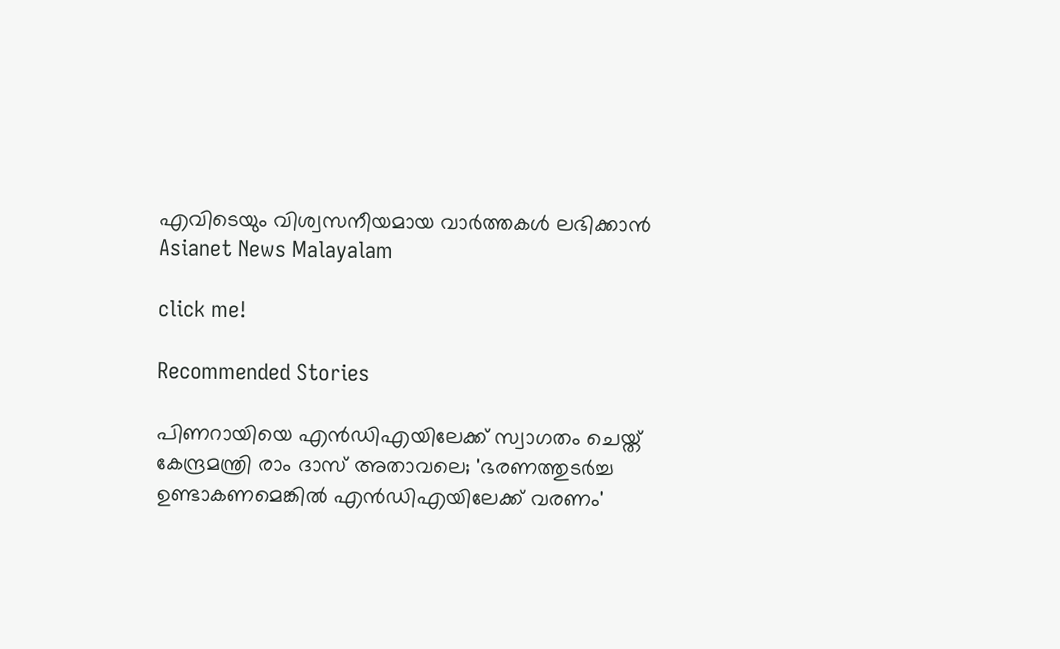എവിടെയും വിശ്വസനീയമായ വാർത്തകൾ ലഭിക്കാൻ Asianet News Malayalam

click me!

Recommended Stories

പിണറായിയെ എൻഡിഎയിലേക്ക് സ്വാഗതം ചെയ്ത് കേന്ദ്രമന്ത്രി രാം ദാസ് അതാവലെ; 'ഭരണത്തുടർച്ച ഉണ്ടാകണമെങ്കിൽ എൻഡിഎയിലേക്ക് വരണം'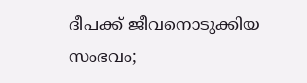ദീപക്ക് ജീവനൊടുക്കിയ സംഭവം;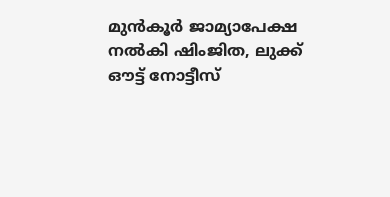മുൻകൂർ ജാമ്യാപേക്ഷ നൽകി ഷിംജിത, ലുക്ക് ഔട്ട് നോട്ടീസ്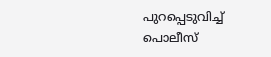പുറപ്പെടുവിച്ച് പൊലീസ്